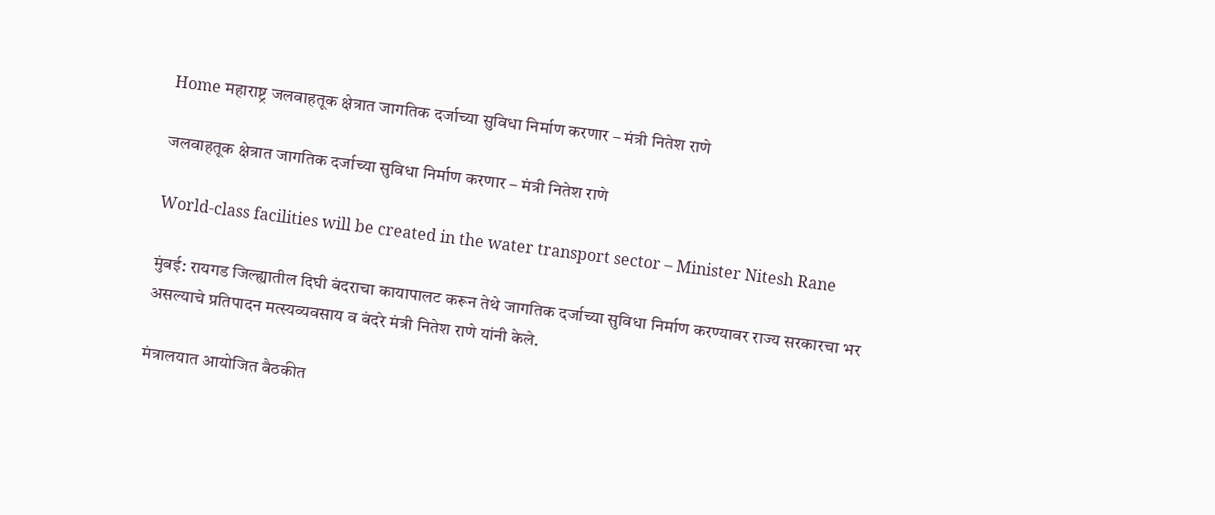Home महाराष्ट्र जलवाहतूक क्षेत्रात जागतिक दर्जाच्या सुविधा निर्माण करणार – मंत्री नितेश राणे

जलवाहतूक क्षेत्रात जागतिक दर्जाच्या सुविधा निर्माण करणार – मंत्री नितेश राणे

World-class facilities will be created in the water transport sector – Minister Nitesh Rane

मुंबई: रायगड जिल्ह्यातील दिघी बंदराचा कायापालट करून तेथे जागतिक दर्जाच्या सुविधा निर्माण करण्यावर राज्य सरकारचा भर असल्याचे प्रतिपादन मत्स्यव्यवसाय व बंदरे मंत्री नितेश राणे यांनी केले.

मंत्रालयात आयोजित बैठकीत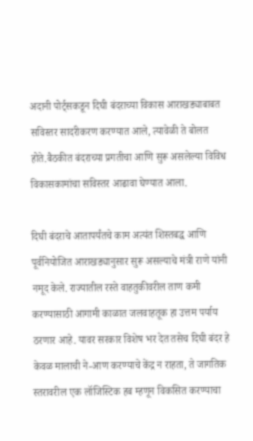अदानी पोर्ट्सकडून दिघी बंदराच्या विकास आराखड्याबाबत सविस्तर सादरीकरण करण्यात आले, त्यावेळी ते बोलत होते.बैठकीत बंदराच्या प्रगतीचा आणि सुरू असलेल्या विविध विकासकामांचा सविस्तर आढावा घेण्यात आला.

दिघी बंदराचे आतापर्यंतचे काम अत्यंत शिस्तबद्ध आणि पूर्वनियोजित आराखड्यानुसार सुरू असल्याचे मंत्री राणे यांनी नमूद केले. राज्यातील रस्ते वाहतुकीवरील ताण कमी करण्यासाठी आगामी काळात जलवाहतूक हा उत्तम पर्याय ठरणार आहे. यावर सरकार विशेष भर देत तसेच दिघी बंदर हे केवळ मालाची ने-आण करण्याचे केंद्र न राहता, ते जागतिक स्तरावरील एक लॉजिस्टिक हब म्हणून विकसित करण्याचा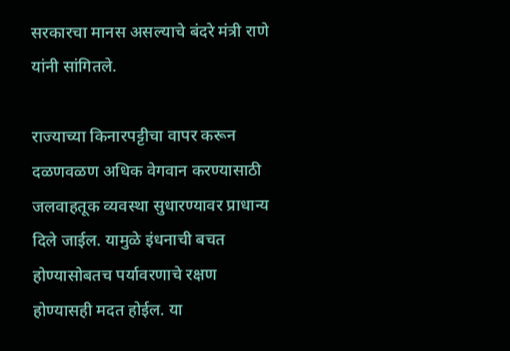सरकारचा मानस असल्याचे बंदरे मंत्री राणे यांनी सांगितले.

राज्याच्या किनारपट्टीचा वापर करून दळणवळण अधिक वेगवान करण्यासाठी जलवाहतूक व्यवस्था सुधारण्यावर प्राधान्य दिले जाईल. यामुळे इंधनाची बचत होण्यासोबतच पर्यावरणाचे रक्षण होण्यासही मदत होईल. या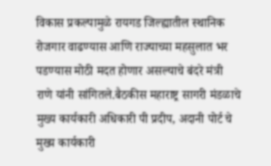विकास प्रकल्पामुळे रायगड जिल्ह्यातील स्थानिक रोजगार वाढण्यास आणि राज्याच्या महसुलात भर पडण्यास मोठी मदत होणार असल्याचे बंदरे मंत्री राणे यांनी सांगितले.बैठकीस महाराष्ट्र सागरी मंडळाचे मुख्य कार्यकारी अधिकारी पी प्रदीप, अदानी पोर्ट चे मुख्य कार्यकारी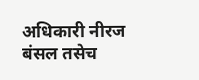अधिकारी नीरज बंसल तसेच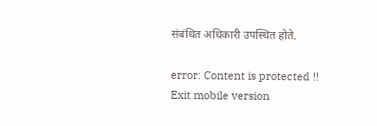संबंधित अधिकारी उपस्थित होते.

error: Content is protected !!
Exit mobile version